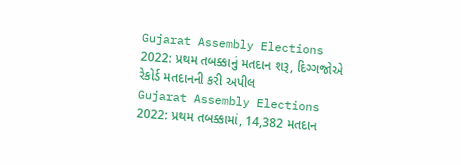Gujarat Assembly Elections 2022: પ્રથમ તબક્કાનું મતદાન શરૂ, દિગ્ગજોએ રેકોર્ડ મતદાનની કરી અપીલ
Gujarat Assembly Elections 2022: પ્રથમ તબક્કામાં, 14,382 મતદાન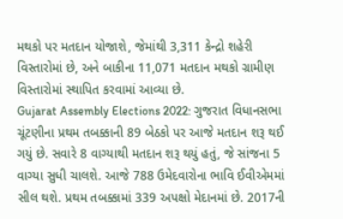મથકો પર મતદાન યોજાશે, જેમાંથી 3,311 કેન્દ્રો શહેરી વિસ્તારોમાં છે, અને બાકીના 11,071 મતદાન મથકો ગ્રામીણ વિસ્તારોમાં સ્થાપિત કરવામાં આવ્યા છે.
Gujarat Assembly Elections 2022: ગુજરાત વિધાનસભા ચૂંટણીના પ્રથમ તબક્કાની 89 બેઠકો પર આજે મતદાન શરૂ થઈ ગયું છે. સવારે 8 વાગ્યાથી મતદાન શરૂ થયું હતું, જે સાંજના 5 વાગ્યા સુધી ચાલશે. આજે 788 ઉમેદવારોના ભાવિ ઈવીએમમાં સીલ થશે. પ્રથમ તબક્કામાં 339 અપક્ષો મેદાનમાં છે. 2017ની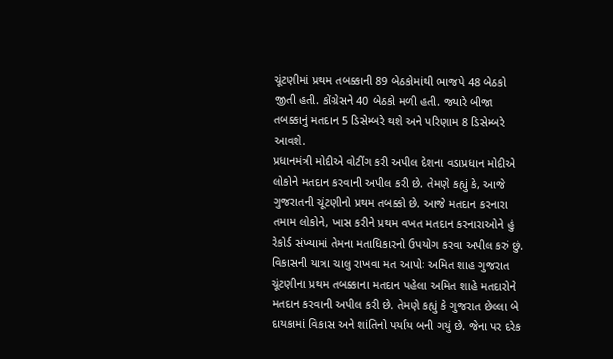ચૂંટણીમાં પ્રથમ તબક્કાની 89 બેઠકોમાંથી ભાજપે 48 બેઠકો જીતી હતી. કોંગ્રેસને 40 બેઠકો મળી હતી. જ્યારે બીજા તબક્કાનું મતદાન 5 ડિસેમ્બરે થશે અને પરિણામ 8 ડિસેમ્બરે આવશે.
પ્રધાનમંત્રી મોદીએ વોટીંગ કરી અપીલ દેશના વડાપ્રધાન મોદીએ લોકોને મતદાન કરવાની અપીલ કરી છે. તેમણે કહ્યું કે, આજે ગુજરાતની ચૂંટણીનો પ્રથમ તબક્કો છે. આજે મતદાન કરનારા તમામ લોકોને, ખાસ કરીને પ્રથમ વખત મતદાન કરનારાઓને હું રેકોર્ડ સંખ્યામાં તેમના મતાધિકારનો ઉપયોગ કરવા અપીલ કરું છું.
વિકાસની યાત્રા ચાલુ રાખવા મત આપોઃ અમિત શાહ ગુજરાત ચૂંટણીના પ્રથમ તબક્કાના મતદાન પહેલા અમિત શાહે મતદારોને મતદાન કરવાની અપીલ કરી છે. તેમણે કહ્યું કે ગુજરાત છેલ્લા બે દાયકામાં વિકાસ અને શાંતિનો પર્યાય બની ગયું છે. જેના પર દરેક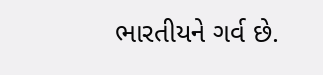ભારતીયને ગર્વ છે.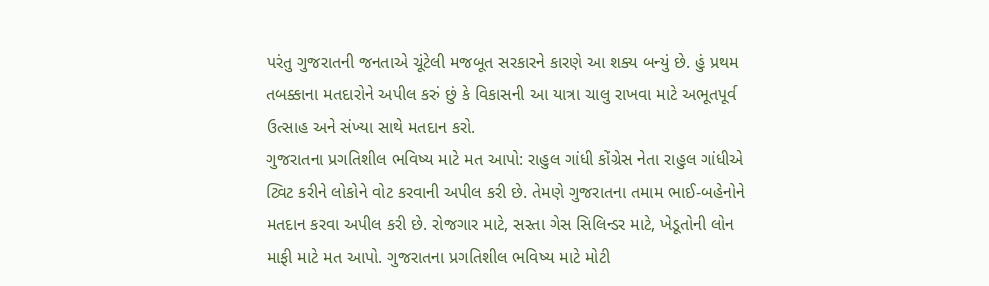પરંતુ ગુજરાતની જનતાએ ચૂંટેલી મજબૂત સરકારને કારણે આ શક્ય બન્યું છે. હું પ્રથમ તબક્કાના મતદારોને અપીલ કરું છું કે વિકાસની આ યાત્રા ચાલુ રાખવા માટે અભૂતપૂર્વ ઉત્સાહ અને સંખ્યા સાથે મતદાન કરો.
ગુજરાતના પ્રગતિશીલ ભવિષ્ય માટે મત આપો: રાહુલ ગાંધી કોંગ્રેસ નેતા રાહુલ ગાંધીએ ટ્વિટ કરીને લોકોને વોટ કરવાની અપીલ કરી છે. તેમણે ગુજરાતના તમામ ભાઈ-બહેનોને મતદાન કરવા અપીલ કરી છે. રોજગાર માટે, સસ્તા ગેસ સિલિન્ડર માટે, ખેડૂતોની લોન માફી માટે મત આપો. ગુજરાતના પ્રગતિશીલ ભવિષ્ય માટે મોટી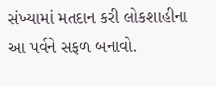સંખ્યામાં મતદાન કરી લોકશાહીના આ પર્વને સફળ બનાવો.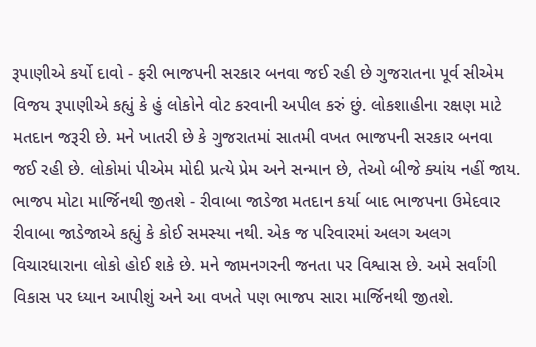રૂપાણીએ કર્યો દાવો - ફરી ભાજપની સરકાર બનવા જઈ રહી છે ગુજરાતના પૂર્વ સીએમ વિજય રૂપાણીએ કહ્યું કે હું લોકોને વોટ કરવાની અપીલ કરું છું. લોકશાહીના રક્ષણ માટે મતદાન જરૂરી છે. મને ખાતરી છે કે ગુજરાતમાં સાતમી વખત ભાજપની સરકાર બનવા જઈ રહી છે. લોકોમાં પીએમ મોદી પ્રત્યે પ્રેમ અને સન્માન છે, તેઓ બીજે ક્યાંય નહીં જાય.
ભાજપ મોટા માર્જિનથી જીતશે - રીવાબા જાડેજા મતદાન કર્યા બાદ ભાજપના ઉમેદવાર રીવાબા જાડેજાએ કહ્યું કે કોઈ સમસ્યા નથી. એક જ પરિવારમાં અલગ અલગ વિચારધારાના લોકો હોઈ શકે છે. મને જામનગરની જનતા પર વિશ્વાસ છે. અમે સર્વાંગી વિકાસ પર ધ્યાન આપીશું અને આ વખતે પણ ભાજપ સારા માર્જિનથી જીતશે.